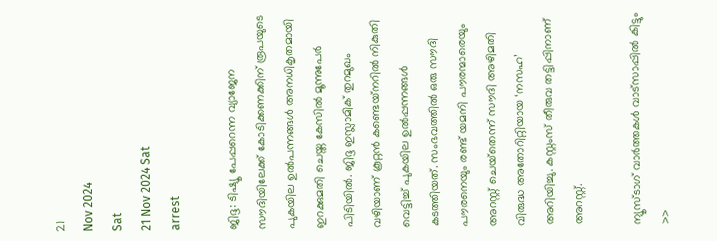21
Nov 2024
Sat
21 Nov 2024 Sat
arrest

ജിദ്ദ: ടിഷ്യൂ പേപ്പറെന്ന വ്യാജേന സൗദിയിലേക്ക് കോടിക്കണക്കിന് രൂപയുടെ പുകയില ഉല്‍പന്നങ്ങള്‍ അനധികൃതമായി ഇറക്കുമതി ചെയ്ത കേസില്‍ മൂന്നുപേര്‍ പിടിയില്‍. ജിദ്ദ ഇസ്ലാമിക് തുറമുഖം വഴിയാണ് കൂറ്റന്‍ കണ്ടെയ്‌നറില്‍ നികുതി വെട്ടിച്ച് പുകയില ഉല്‍പ്പന്നങ്ങള്‍ കടത്തിയത്. സംഭവത്തില്‍ ഒരു സൗദി പൗരനെയും രണ്ട് യമനി പൗരന്മാരെയും അറസ്റ്റ് ചെയ്‌തെന്ന് സൗദി അഴിമതി വിരുദ്ധ അതോറിറ്റിയായ ‘നസഹ’ അറിയിച്ചു. കസ്റ്റംസ് തീരുവ തട്ടിപ്പിനാണ് അറസ്റ്റ്.

ന്യൂസ്ടാഗ് വാര്‍ത്തകള്‍ വാട്‌സാപ്പില്‍ കിട്ടും >>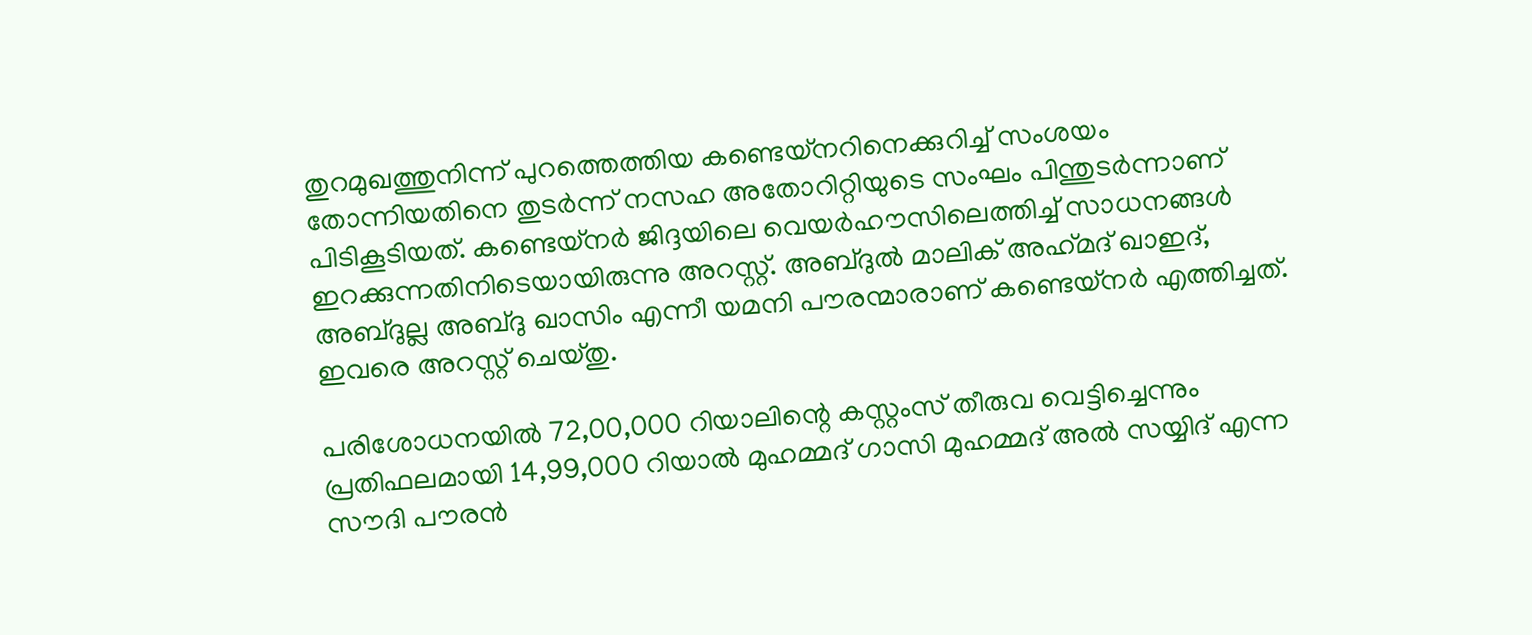തുറമുഖത്തുനിന്ന് പുറത്തെത്തിയ കണ്ടെയ്‌നറിനെക്കുറിച്ച് സംശയം തോന്നിയതിനെ തുടര്‍ന്ന് നസഹ അതോറിറ്റിയുടെ സംഘം പിന്തുടര്‍ന്നാണ് പിടികൂടിയത്. കണ്ടെയ്‌നര്‍ ജിദ്ദയിലെ വെയര്‍ഹൗസിലെത്തിച്ച് സാധനങ്ങള്‍ ഇറക്കുന്നതിനിടെയായിരുന്നു അറസ്റ്റ്. അബ്ദുല്‍ മാലിക് അഹ്‌മദ് ഖാഇദ്, അബ്ദുല്ല അബ്ദു ഖാസിം എന്നീ യമനി പൗരന്മാരാണ് കണ്ടെയ്‌നര്‍ എത്തിച്ചത്. ഇവരെ അറസ്റ്റ് ചെയ്തു.

പരിശോധനയില്‍ 72,00,000 റിയാലിന്റെ കസ്റ്റംസ് തീരുവ വെട്ടിച്ചെന്നും പ്രതിഫലമായി 14,99,000 റിയാല്‍ മുഹമ്മദ് ഗാസി മുഹമ്മദ് അല്‍ സയ്യിദ് എന്ന സൗദി പൗരന്‍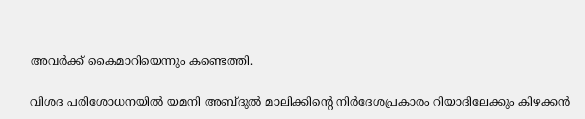അവര്‍ക്ക് കൈമാറിയെന്നും കണ്ടെത്തി.

വിശദ പരിശോധനയില്‍ യമനി അബ്ദുല്‍ മാലിക്കിന്റെ നിര്‍ദേശപ്രകാരം റിയാദിലേക്കും കിഴക്കന്‍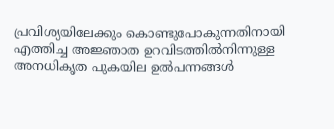പ്രവിശ്യയിലേക്കും കൊണ്ടുപോകുന്നതിനായി എത്തിച്ച അജ്ഞാത ഉറവിടത്തില്‍നിന്നുള്ള അനധികൃത പുകയില ഉല്‍പന്നങ്ങള്‍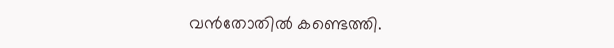വന്‍തോതില്‍ കണ്ടെത്തി.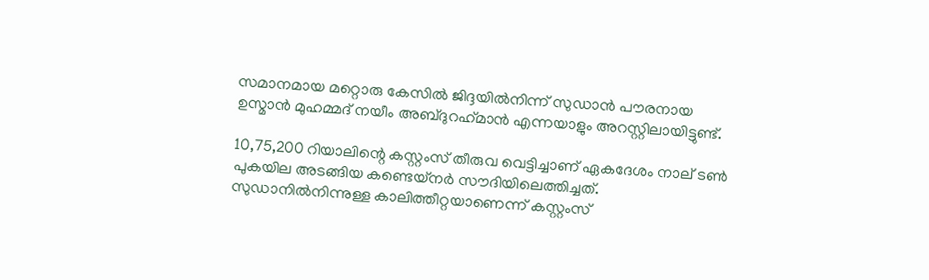സമാനമായ മറ്റൊരു കേസില്‍ ജിദ്ദയില്‍നിന്ന് സുഡാന്‍ പൗരനായ ഉസ്മാന്‍ മുഹമ്മദ് നയീം അബ്ദുറഹ്‌മാന്‍ എന്നയാളും അറസ്റ്റിലായിട്ടുണ്ട്.

10,75,200 റിയാലിന്റെ കസ്റ്റംസ് തീരുവ വെട്ടിച്ചാണ് ഏകദേശം നാല് ടണ്‍ പുകയില അടങ്ങിയ കണ്ടെയ്‌നര്‍ സൗദിയിലെത്തിച്ചത്. സുഡാനില്‍നിന്നുള്ള കാലിത്തീറ്റയാണെന്ന് കസ്റ്റംസ്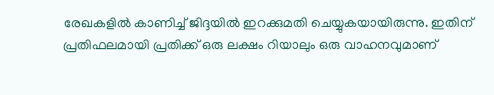രേഖകളില്‍ കാണിച്ച് ജിദ്ദയില്‍ ഇറക്കുമതി ചെയ്യുകയായിരുന്നു. ഇതിന് പ്രതിഫലമായി പ്രതിക്ക് ഒരു ലക്ഷം റിയാലും ഒരു വാഹനവുമാണ്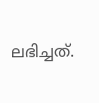ലഭിച്ചത്.